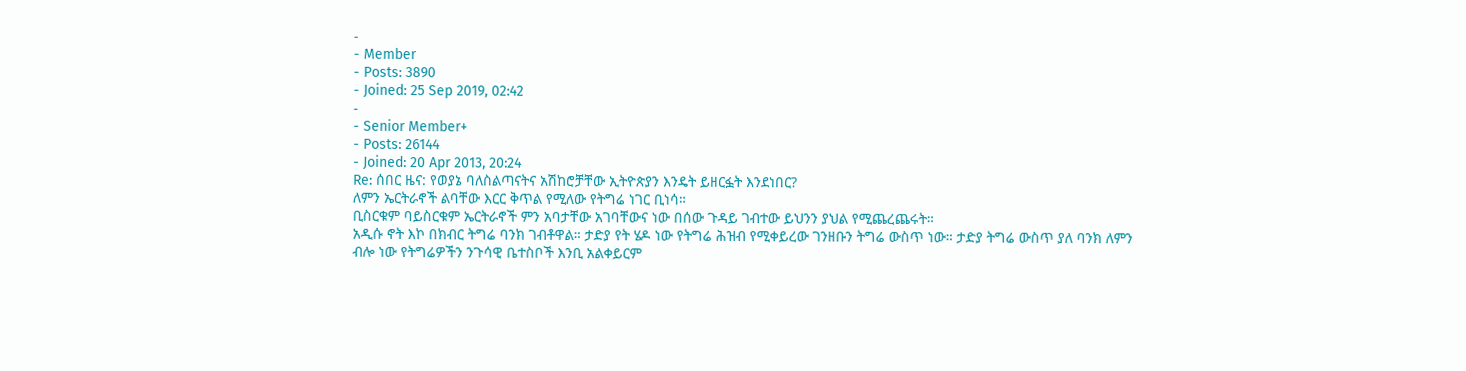-
- Member
- Posts: 3890
- Joined: 25 Sep 2019, 02:42
-
- Senior Member+
- Posts: 26144
- Joined: 20 Apr 2013, 20:24
Re: ሰበር ዜና: የወያኔ ባለስልጣናትና አሽከሮቻቸው ኢትዮጵያን እንዴት ይዘርፏት እንደነበር?
ለምን ኤርትራኖች ልባቸው እርር ቅጥል የሚለው የትግሬ ነገር ቢነሳ።
ቢስርቁም ባይስርቁም ኤርትራኖች ምን አባታቸው አገባቸውና ነው በሰው ጉዳይ ገብተው ይህንን ያህል የሚጨረጨሩት።
አዲሱ ኖት እኮ በክብር ትግሬ ባንክ ገብቶዋል። ታድያ የት ሄዶ ነው የትግሬ ሕዝብ የሚቀይረው ገንዘቡን ትግሬ ውስጥ ነው። ታድያ ትግሬ ውስጥ ያለ ባንክ ለምን ብሎ ነው የትግሬዎችን ንጉሳዊ ቤተስቦች እንቢ አልቀይርም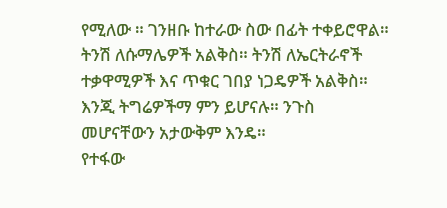የሚለው ። ገንዘቡ ከተራው ስው በፊት ተቀይሮዋል። ትንሽ ለሱማሌዎች አልቅስ። ትንሽ ለኤርትራኖች ተቃዋሚዎች እና ጥቁር ገበያ ነጋዴዎች አልቅስ። እንጂ ትግሬዎችማ ምን ይሆናሉ። ንጉስ መሆናቸውን አታውቅም እንዴ።
የተፋው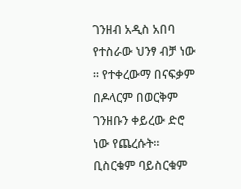ገንዘብ አዲስ አበባ የተስራው ህንፃ ብቻ ነው ። የተቀረውማ በናፍቃም በዶላርም በወርቅም ገንዘቡን ቀይረው ድሮ ነው የጨረሱት።
ቢስርቁም ባይስርቁም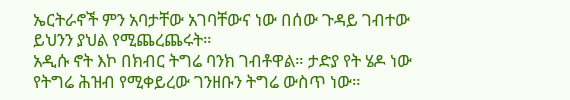ኤርትራኖች ምን አባታቸው አገባቸውና ነው በሰው ጉዳይ ገብተው ይህንን ያህል የሚጨረጨሩት።
አዲሱ ኖት እኮ በክብር ትግሬ ባንክ ገብቶዋል። ታድያ የት ሄዶ ነው የትግሬ ሕዝብ የሚቀይረው ገንዘቡን ትግሬ ውስጥ ነው።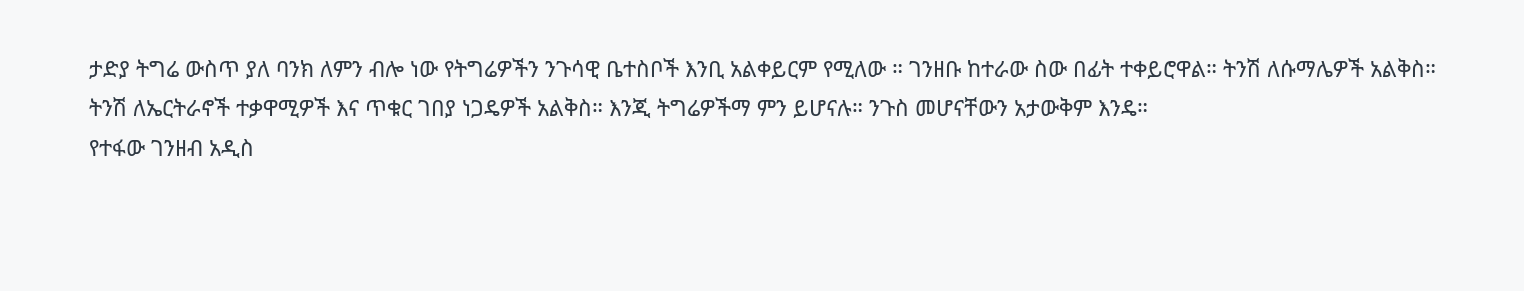ታድያ ትግሬ ውስጥ ያለ ባንክ ለምን ብሎ ነው የትግሬዎችን ንጉሳዊ ቤተስቦች እንቢ አልቀይርም የሚለው ። ገንዘቡ ከተራው ስው በፊት ተቀይሮዋል። ትንሽ ለሱማሌዎች አልቅስ። ትንሽ ለኤርትራኖች ተቃዋሚዎች እና ጥቁር ገበያ ነጋዴዎች አልቅስ። እንጂ ትግሬዎችማ ምን ይሆናሉ። ንጉስ መሆናቸውን አታውቅም እንዴ።
የተፋው ገንዘብ አዲስ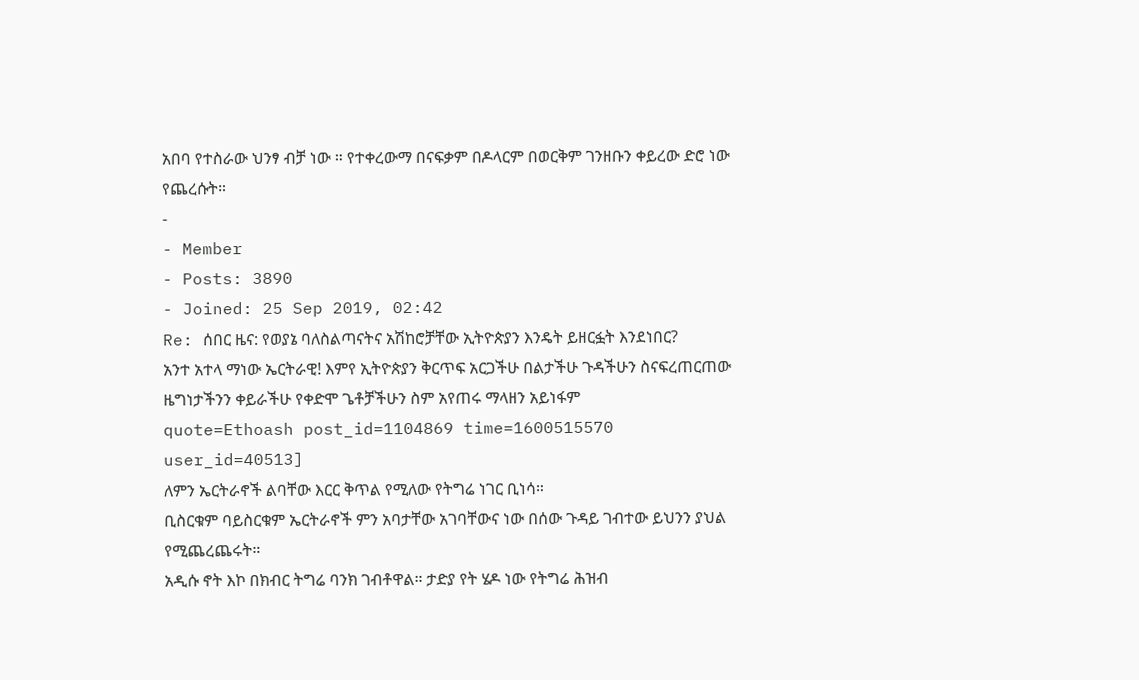አበባ የተስራው ህንፃ ብቻ ነው ። የተቀረውማ በናፍቃም በዶላርም በወርቅም ገንዘቡን ቀይረው ድሮ ነው የጨረሱት።
-
- Member
- Posts: 3890
- Joined: 25 Sep 2019, 02:42
Re: ሰበር ዜና: የወያኔ ባለስልጣናትና አሽከሮቻቸው ኢትዮጵያን እንዴት ይዘርፏት እንደነበር?
አንተ አተላ ማነው ኤርትራዊ! እምየ ኢትዮጵያን ቅርጥፍ አርጋችሁ በልታችሁ ጉዳችሁን ስናፍረጠርጠው ዜግነታችንን ቀይራችሁ የቀድሞ ጌቶቻችሁን ስም አየጠሩ ማላዘን አይነፋም
quote=Ethoash post_id=1104869 time=1600515570 user_id=40513]
ለምን ኤርትራኖች ልባቸው እርር ቅጥል የሚለው የትግሬ ነገር ቢነሳ።
ቢስርቁም ባይስርቁም ኤርትራኖች ምን አባታቸው አገባቸውና ነው በሰው ጉዳይ ገብተው ይህንን ያህል የሚጨረጨሩት።
አዲሱ ኖት እኮ በክብር ትግሬ ባንክ ገብቶዋል። ታድያ የት ሄዶ ነው የትግሬ ሕዝብ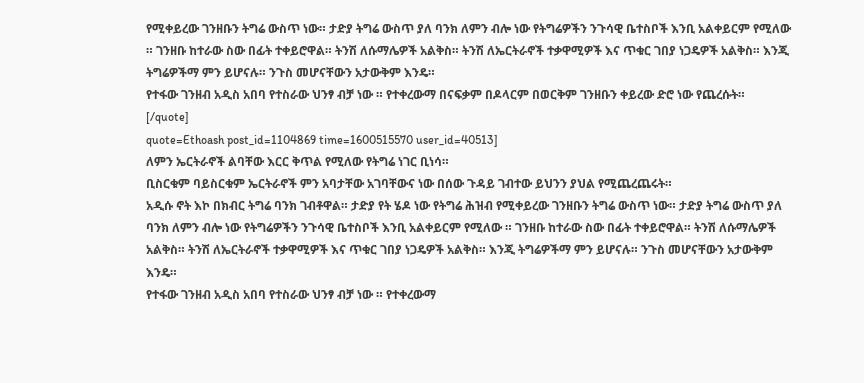የሚቀይረው ገንዘቡን ትግሬ ውስጥ ነው። ታድያ ትግሬ ውስጥ ያለ ባንክ ለምን ብሎ ነው የትግሬዎችን ንጉሳዊ ቤተስቦች እንቢ አልቀይርም የሚለው ። ገንዘቡ ከተራው ስው በፊት ተቀይሮዋል። ትንሽ ለሱማሌዎች አልቅስ። ትንሽ ለኤርትራኖች ተቃዋሚዎች እና ጥቁር ገበያ ነጋዴዎች አልቅስ። እንጂ ትግሬዎችማ ምን ይሆናሉ። ንጉስ መሆናቸውን አታውቅም እንዴ።
የተፋው ገንዘብ አዲስ አበባ የተስራው ህንፃ ብቻ ነው ። የተቀረውማ በናፍቃም በዶላርም በወርቅም ገንዘቡን ቀይረው ድሮ ነው የጨረሱት።
[/quote]
quote=Ethoash post_id=1104869 time=1600515570 user_id=40513]
ለምን ኤርትራኖች ልባቸው እርር ቅጥል የሚለው የትግሬ ነገር ቢነሳ።
ቢስርቁም ባይስርቁም ኤርትራኖች ምን አባታቸው አገባቸውና ነው በሰው ጉዳይ ገብተው ይህንን ያህል የሚጨረጨሩት።
አዲሱ ኖት እኮ በክብር ትግሬ ባንክ ገብቶዋል። ታድያ የት ሄዶ ነው የትግሬ ሕዝብ የሚቀይረው ገንዘቡን ትግሬ ውስጥ ነው። ታድያ ትግሬ ውስጥ ያለ ባንክ ለምን ብሎ ነው የትግሬዎችን ንጉሳዊ ቤተስቦች እንቢ አልቀይርም የሚለው ። ገንዘቡ ከተራው ስው በፊት ተቀይሮዋል። ትንሽ ለሱማሌዎች አልቅስ። ትንሽ ለኤርትራኖች ተቃዋሚዎች እና ጥቁር ገበያ ነጋዴዎች አልቅስ። እንጂ ትግሬዎችማ ምን ይሆናሉ። ንጉስ መሆናቸውን አታውቅም እንዴ።
የተፋው ገንዘብ አዲስ አበባ የተስራው ህንፃ ብቻ ነው ። የተቀረውማ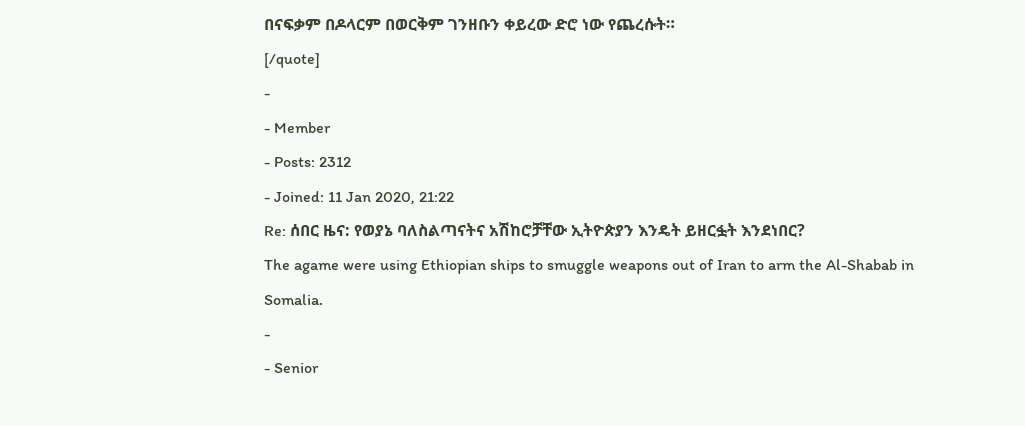በናፍቃም በዶላርም በወርቅም ገንዘቡን ቀይረው ድሮ ነው የጨረሱት።
[/quote]
-
- Member
- Posts: 2312
- Joined: 11 Jan 2020, 21:22
Re: ሰበር ዜና: የወያኔ ባለስልጣናትና አሽከሮቻቸው ኢትዮጵያን እንዴት ይዘርፏት እንደነበር?
The agame were using Ethiopian ships to smuggle weapons out of Iran to arm the Al-Shabab in Somalia.
-
- Senior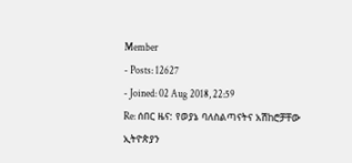Member
- Posts: 12627
- Joined: 02 Aug 2018, 22:59
Re: ሰበር ዜና: የወያኔ ባለስልጣናትና አሽከሮቻቸው ኢትዮጵያን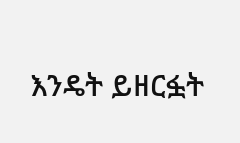እንዴት ይዘርፏት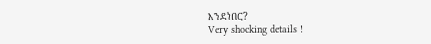እንደነበር?
Very shocking details !